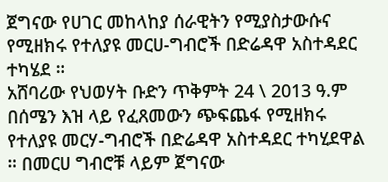ጀግናው የሀገር መከላከያ ሰራዊትን የሚያስታውሱና የሚዘክሩ የተለያዩ መርሀ-ግብሮች በድሬዳዋ አስተዳደር ተካሄደ ።
አሸባሪው የህወሃት ቡድን ጥቅምት 24 \ 2013 ዓ.ም በሰሜን እዝ ላይ የፈጸመውን ጭፍጨፋ የሚዘክሩ የተለያዩ መርሃ-ግብሮች በድሬዳዋ አስተዳደር ተካሂደዋል ። በመርሀ ግብሮቹ ላይም ጀግናው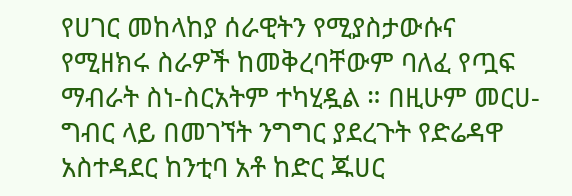የሀገር መከላከያ ሰራዊትን የሚያስታውሱና የሚዘክሩ ስራዎች ከመቅረባቸውም ባለፈ የጧፍ ማብራት ስነ-ስርአትም ተካሂዷል ። በዚሁም መርሀ-ግብር ላይ በመገኘት ንግግር ያደረጉት የድሬዳዋ አስተዳደር ከንቲባ አቶ ከድር ጁሀር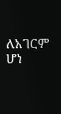ለአገርም ሆነ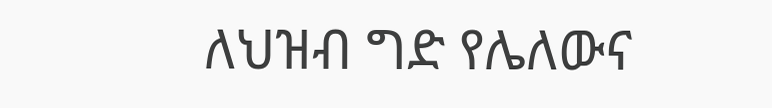ለህዝብ ግድ የሌለውና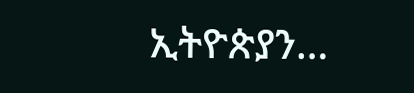ኢትዮጵያን…